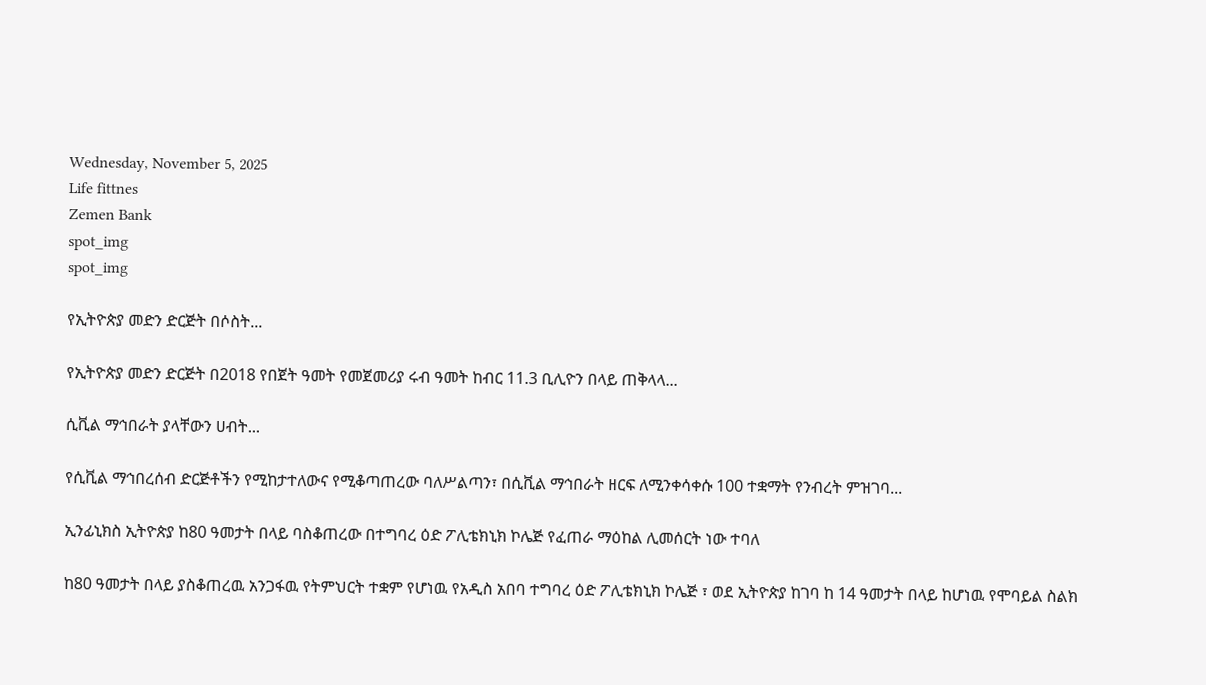Wednesday, November 5, 2025
Life fittnes
Zemen Bank
spot_img
spot_img

የኢትዮጵያ መድን ድርጅት በሶስት...

የኢትዮጵያ መድን ድርጅት በ2018 የበጀት ዓመት የመጀመሪያ ሩብ ዓመት ከብር 11.3 ቢሊዮን በላይ ጠቅላላ...

ሲቪል ማኅበራት ያላቸውን ሀብት...

የሲቪል ማኅበረሰብ ድርጅቶችን የሚከታተለውና የሚቆጣጠረው ባለሥልጣን፣ በሲቪል ማኅበራት ዘርፍ ለሚንቀሳቀሱ 100 ተቋማት የንብረት ምዝገባ...

ኢንፊኒክስ ኢትዮጵያ ከ80 ዓመታት በላይ ባስቆጠረው በተግባረ ዕድ ፖሊቴክኒክ ኮሌጅ የፈጠራ ማዕከል ሊመሰርት ነው ተባለ

ከ80 ዓመታት በላይ ያስቆጠረዉ አንጋፋዉ የትምህርት ተቋም የሆነዉ የአዲስ አበባ ተግባረ ዕድ ፖሊቴክኒክ ኮሌጅ ፣ ወደ ኢትዮጵያ ከገባ ከ 14 ዓመታት በላይ ከሆነዉ የሞባይል ስልክ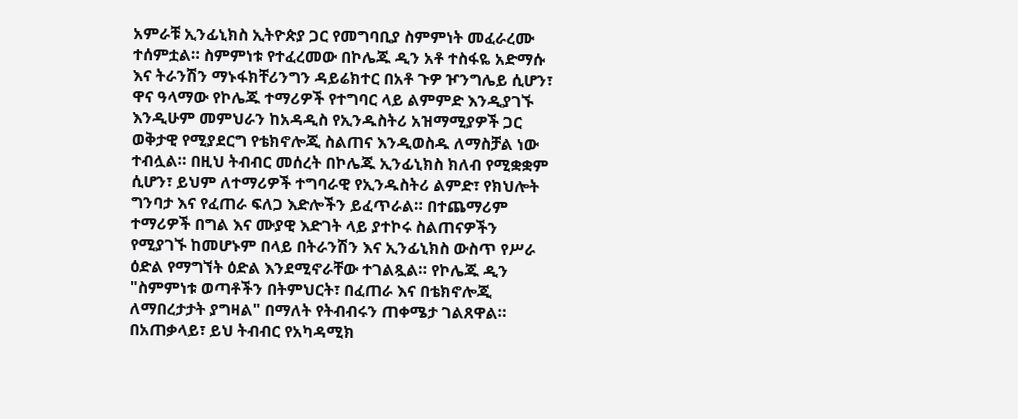አምራቹ ኢንፊኒክስ ኢትዮጵያ ጋር የመግባቢያ ስምምነት መፈራረሙ ተሰምቷል። ስምምነቱ የተፈረመው በኮሌጁ ዲን አቶ ተስፋዬ አድማሱ እና ትራንሽን ማኑፋክቸሪንግን ዳይሬክተር በአቶ ጉዎ ዦንግሌይ ሲሆን፣ ዋና ዓላማው የኮሌጁ ተማሪዎች የተግባር ላይ ልምምድ እንዲያገኙ እንዲሁም መምህራን ከአዳዲስ የኢንዱስትሪ አዝማሚያዎች ጋር ወቅታዊ የሚያደርግ የቴክኖሎጂ ስልጠና እንዲወስዱ ለማስቻል ነው ተብሏል። በዚህ ትብብር መሰረት በኮሌጁ ኢንፊኒክስ ክለብ የሚቋቋም ሲሆን፣ ይህም ለተማሪዎች ተግባራዊ የኢንዱስትሪ ልምድ፣ የክህሎት ግንባታ እና የፈጠራ ፍለጋ እድሎችን ይፈጥራል። በተጨማሪም ተማሪዎች በግል እና ሙያዊ እድገት ላይ ያተኮሩ ስልጠናዎችን የሚያገኙ ከመሆኑም በላይ በትራንሽን እና ኢንፊኒክስ ውስጥ የሥራ ዕድል የማግኘት ዕድል እንደሚኖራቸው ተገልጿል። የኮሌጁ ዲን "ስምምነቱ ወጣቶችን በትምህርት፣ በፈጠራ እና በቴክኖሎጂ ለማበረታታት ያግዛል" በማለት የትብብሩን ጠቀሜታ ገልጸዋል። በአጠቃላይ፣ ይህ ትብብር የአካዳሚክ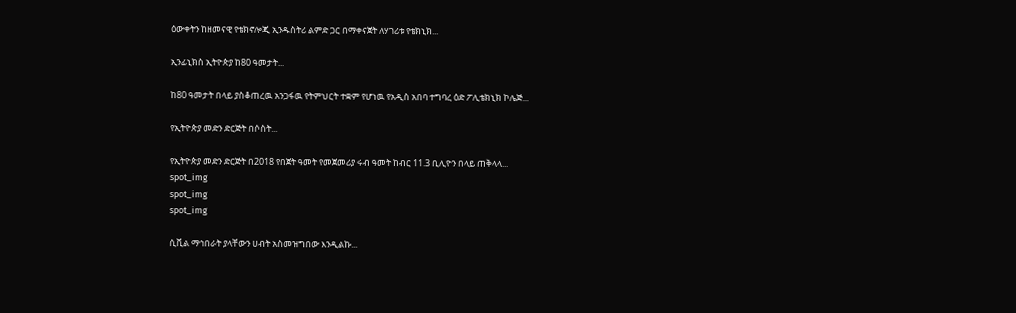ዕውቀትን ከዘመናዊ የቴክኖሎጂ ኢንዱስትሪ ልምድ ጋር በማቀናጀት ለሃገሪቱ የቴክኒክ...

ኢንፊኒክስ ኢትዮጵያ ከ80 ዓመታት...

ከ80 ዓመታት በላይ ያስቆጠረዉ አንጋፋዉ የትምህርት ተቋም የሆነዉ የአዲስ አበባ ተግባረ ዕድ ፖሊቴክኒክ ኮሌጅ...

የኢትዮጵያ መድን ድርጅት በሶስት...

የኢትዮጵያ መድን ድርጅት በ2018 የበጀት ዓመት የመጀመሪያ ሩብ ዓመት ከብር 11.3 ቢሊዮን በላይ ጠቅላላ...
spot_img
spot_img
spot_img

ሲቪል ማኅበራት ያላቸውን ሀብት አስመዝግበው እንዲልኩ...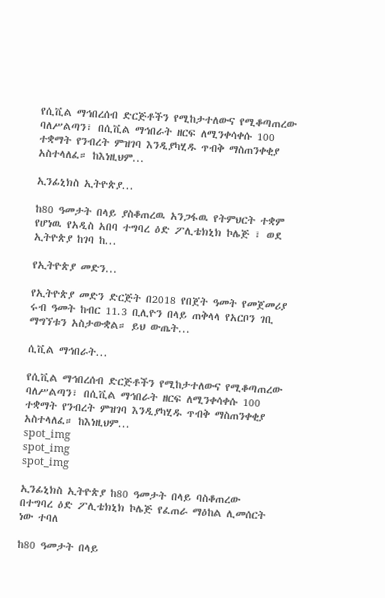የሲቪል ማኅበረሰብ ድርጅቶችን የሚከታተለውና የሚቆጣጠረው ባለሥልጣን፣ በሲቪል ማኅበራት ዘርፍ ለሚንቀሳቀሱ 100 ተቋማት የንብረት ምዝገባ እንዲያካሂዱ ጥብቅ ማስጠንቀቂያ አስተላለፈ። ከእነዚህም...

ኢንፊኒክስ ኢትዮጵያ...

ከ80 ዓመታት በላይ ያስቆጠረዉ አንጋፋዉ የትምህርት ተቋም የሆነዉ የአዲስ አበባ ተግባረ ዕድ ፖሊቴክኒክ ኮሌጅ ፣ ወደ ኢትዮጵያ ከገባ ከ...

የኢትዮጵያ መድን...

የኢትዮጵያ መድን ድርጅት በ2018 የበጀት ዓመት የመጀመሪያ ሩብ ዓመት ከብር 11.3 ቢሊዮን በላይ ጠቅላላ የአርቦን ገቢ ማግኘቱን አስታውቋል። ይህ ውጤት...

ሲቪል ማኅበራት...

የሲቪል ማኅበረሰብ ድርጅቶችን የሚከታተለውና የሚቆጣጠረው ባለሥልጣን፣ በሲቪል ማኅበራት ዘርፍ ለሚንቀሳቀሱ 100 ተቋማት የንብረት ምዝገባ እንዲያካሂዱ ጥብቅ ማስጠንቀቂያ አስተላለፈ። ከእነዚህም...
spot_img
spot_img
spot_img

ኢንፊኒክስ ኢትዮጵያ ከ80 ዓመታት በላይ ባስቆጠረው በተግባረ ዕድ ፖሊቴክኒክ ኮሌጅ የፈጠራ ማዕከል ሊመሰርት ነው ተባለ

ከ80 ዓመታት በላይ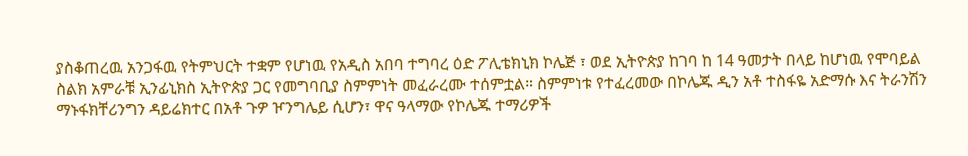ያስቆጠረዉ አንጋፋዉ የትምህርት ተቋም የሆነዉ የአዲስ አበባ ተግባረ ዕድ ፖሊቴክኒክ ኮሌጅ ፣ ወደ ኢትዮጵያ ከገባ ከ 14 ዓመታት በላይ ከሆነዉ የሞባይል ስልክ አምራቹ ኢንፊኒክስ ኢትዮጵያ ጋር የመግባቢያ ስምምነት መፈራረሙ ተሰምቷል። ስምምነቱ የተፈረመው በኮሌጁ ዲን አቶ ተስፋዬ አድማሱ እና ትራንሽን ማኑፋክቸሪንግን ዳይሬክተር በአቶ ጉዎ ዦንግሌይ ሲሆን፣ ዋና ዓላማው የኮሌጁ ተማሪዎች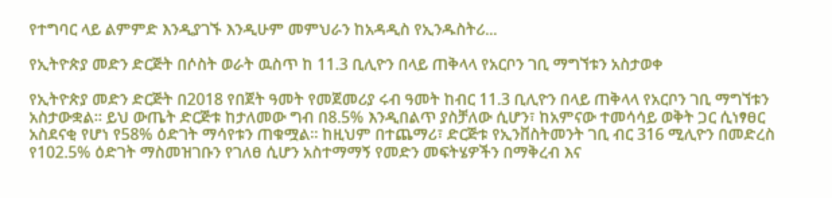የተግባር ላይ ልምምድ እንዲያገኙ እንዲሁም መምህራን ከአዳዲስ የኢንዱስትሪ...

የኢትዮጵያ መድን ድርጅት በሶስት ወራት ዉስጥ ከ 11.3 ቢሊዮን በላይ ጠቅላላ የአርቦን ገቢ ማግኘቱን አስታወቀ

የኢትዮጵያ መድን ድርጅት በ2018 የበጀት ዓመት የመጀመሪያ ሩብ ዓመት ከብር 11.3 ቢሊዮን በላይ ጠቅላላ የአርቦን ገቢ ማግኘቱን አስታውቋል። ይህ ውጤት ድርጅቱ ከታለመው ግብ በ8.5% እንዲበልጥ ያስቻለው ሲሆን፣ ከአምናው ተመሳሳይ ወቅት ጋር ሲነፃፀር አስደናቂ የሆነ የ58% ዕድገት ማሳየቱን ጠቁሟል። ከዚህም በተጨማሪ፣ ድርጅቱ የኢንቨስትመንት ገቢ ብር 316 ሚሊዮን በመድረስ የ102.5% ዕድገት ማስመዝገቡን የገለፀ ሲሆን አስተማማኝ የመድን መፍትሄዎችን በማቅረብ እና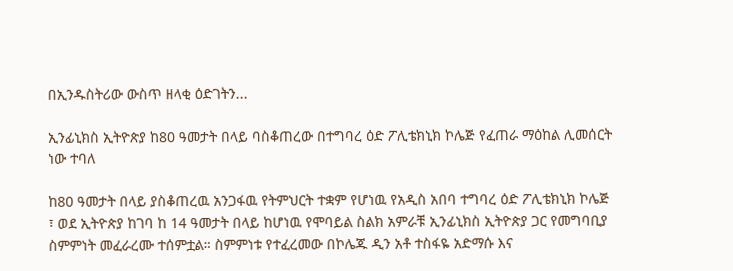በኢንዱስትሪው ውስጥ ዘላቂ ዕድገትን...

ኢንፊኒክስ ኢትዮጵያ ከ80 ዓመታት በላይ ባስቆጠረው በተግባረ ዕድ ፖሊቴክኒክ ኮሌጅ የፈጠራ ማዕከል ሊመሰርት ነው ተባለ

ከ80 ዓመታት በላይ ያስቆጠረዉ አንጋፋዉ የትምህርት ተቋም የሆነዉ የአዲስ አበባ ተግባረ ዕድ ፖሊቴክኒክ ኮሌጅ ፣ ወደ ኢትዮጵያ ከገባ ከ 14 ዓመታት በላይ ከሆነዉ የሞባይል ስልክ አምራቹ ኢንፊኒክስ ኢትዮጵያ ጋር የመግባቢያ ስምምነት መፈራረሙ ተሰምቷል። ስምምነቱ የተፈረመው በኮሌጁ ዲን አቶ ተስፋዬ አድማሱ እና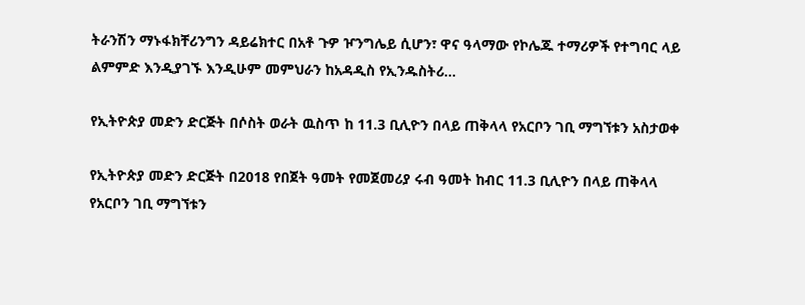ትራንሽን ማኑፋክቸሪንግን ዳይሬክተር በአቶ ጉዎ ዦንግሌይ ሲሆን፣ ዋና ዓላማው የኮሌጁ ተማሪዎች የተግባር ላይ ልምምድ እንዲያገኙ እንዲሁም መምህራን ከአዳዲስ የኢንዱስትሪ...

የኢትዮጵያ መድን ድርጅት በሶስት ወራት ዉስጥ ከ 11.3 ቢሊዮን በላይ ጠቅላላ የአርቦን ገቢ ማግኘቱን አስታወቀ

የኢትዮጵያ መድን ድርጅት በ2018 የበጀት ዓመት የመጀመሪያ ሩብ ዓመት ከብር 11.3 ቢሊዮን በላይ ጠቅላላ የአርቦን ገቢ ማግኘቱን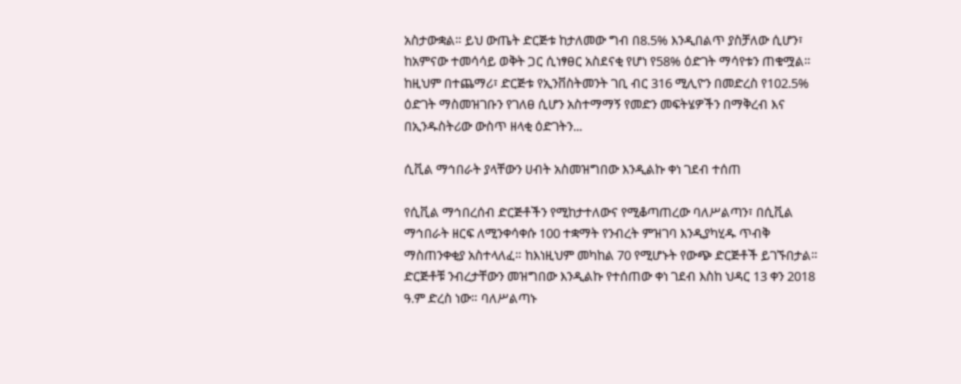አስታውቋል። ይህ ውጤት ድርጅቱ ከታለመው ግብ በ8.5% እንዲበልጥ ያስቻለው ሲሆን፣ ከአምናው ተመሳሳይ ወቅት ጋር ሲነፃፀር አስደናቂ የሆነ የ58% ዕድገት ማሳየቱን ጠቁሟል። ከዚህም በተጨማሪ፣ ድርጅቱ የኢንቨስትመንት ገቢ ብር 316 ሚሊዮን በመድረስ የ102.5% ዕድገት ማስመዝገቡን የገለፀ ሲሆን አስተማማኝ የመድን መፍትሄዎችን በማቅረብ እና በኢንዱስትሪው ውስጥ ዘላቂ ዕድገትን...

ሲቪል ማኅበራት ያላቸውን ሀብት አስመዝግበው እንዲልኩ ቀነ ገደብ ተሰጠ

የሲቪል ማኅበረሰብ ድርጅቶችን የሚከታተለውና የሚቆጣጠረው ባለሥልጣን፣ በሲቪል ማኅበራት ዘርፍ ለሚንቀሳቀሱ 100 ተቋማት የንብረት ምዝገባ እንዲያካሂዱ ጥብቅ ማስጠንቀቂያ አስተላለፈ። ከእነዚህም መካከል 70 የሚሆኑት የውጭ ድርጅቶች ይገኙበታል። ድርጅቶቹ ንብረታቸውን መዝግበው እንዲልኩ የተሰጠው ቀነ ገደብ እስከ ህዳር 13 ቀን 2018 ዓ.ም ድረስ ነው። ባለሥልጣኑ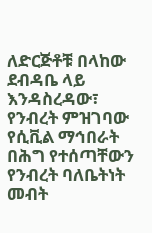ለድርጅቶቹ በላከው ደብዳቤ ላይ እንዳስረዳው፣ የንብረት ምዝገባው የሲቪል ማኅበራት በሕግ የተሰጣቸውን የንብረት ባለቤትነት መብት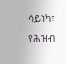ሳይነካ፣ የሕዝብ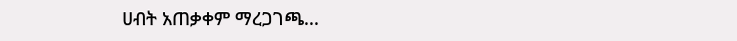ሀብት አጠቃቀም ማረጋገጫ...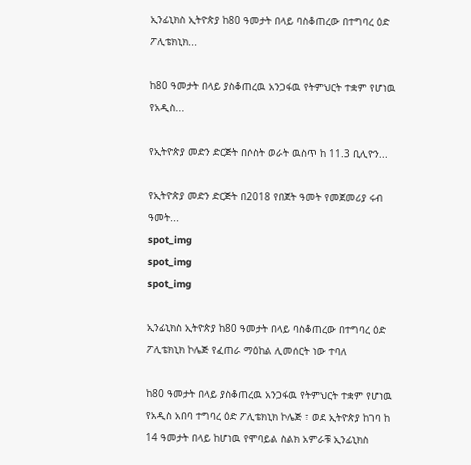ኢንፊኒክስ ኢትዮጵያ ከ80 ዓመታት በላይ ባስቆጠረው በተግባረ ዕድ ፖሊቴክኒክ...

ከ80 ዓመታት በላይ ያስቆጠረዉ አንጋፋዉ የትምህርት ተቋም የሆነዉ የአዲስ...

የኢትዮጵያ መድን ድርጅት በሶስት ወራት ዉስጥ ከ 11.3 ቢሊዮን...

የኢትዮጵያ መድን ድርጅት በ2018 የበጀት ዓመት የመጀመሪያ ሩብ ዓመት...
spot_img
spot_img
spot_img

ኢንፊኒክስ ኢትዮጵያ ከ80 ዓመታት በላይ ባስቆጠረው በተግባረ ዕድ ፖሊቴክኒክ ኮሌጅ የፈጠራ ማዕከል ሊመሰርት ነው ተባለ

ከ80 ዓመታት በላይ ያስቆጠረዉ አንጋፋዉ የትምህርት ተቋም የሆነዉ የአዲስ አበባ ተግባረ ዕድ ፖሊቴክኒክ ኮሌጅ ፣ ወደ ኢትዮጵያ ከገባ ከ 14 ዓመታት በላይ ከሆነዉ የሞባይል ስልክ አምራቹ ኢንፊኒክስ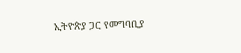ኢትዮጵያ ጋር የመግባቢያ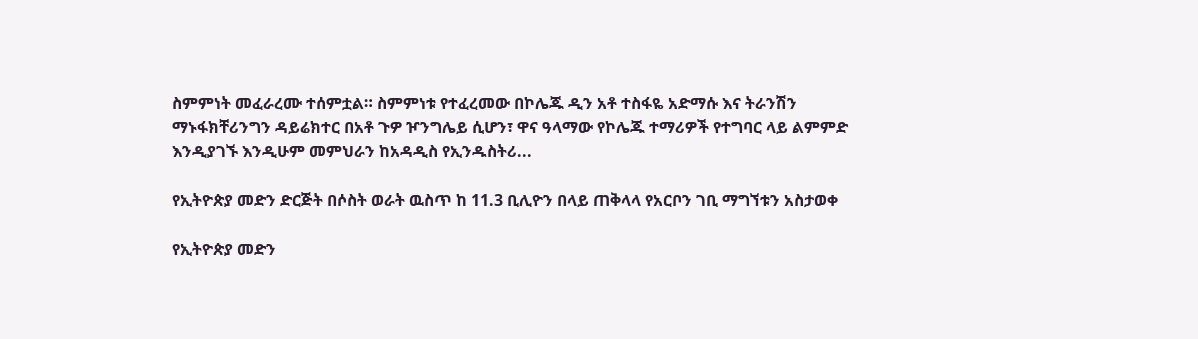ስምምነት መፈራረሙ ተሰምቷል። ስምምነቱ የተፈረመው በኮሌጁ ዲን አቶ ተስፋዬ አድማሱ እና ትራንሽን ማኑፋክቸሪንግን ዳይሬክተር በአቶ ጉዎ ዦንግሌይ ሲሆን፣ ዋና ዓላማው የኮሌጁ ተማሪዎች የተግባር ላይ ልምምድ እንዲያገኙ እንዲሁም መምህራን ከአዳዲስ የኢንዱስትሪ...

የኢትዮጵያ መድን ድርጅት በሶስት ወራት ዉስጥ ከ 11.3 ቢሊዮን በላይ ጠቅላላ የአርቦን ገቢ ማግኘቱን አስታወቀ

የኢትዮጵያ መድን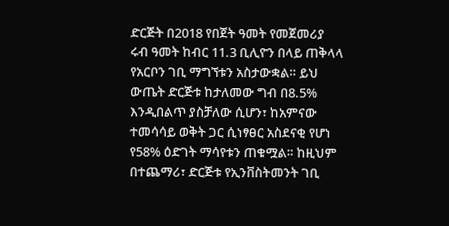ድርጅት በ2018 የበጀት ዓመት የመጀመሪያ ሩብ ዓመት ከብር 11.3 ቢሊዮን በላይ ጠቅላላ የአርቦን ገቢ ማግኘቱን አስታውቋል። ይህ ውጤት ድርጅቱ ከታለመው ግብ በ8.5% እንዲበልጥ ያስቻለው ሲሆን፣ ከአምናው ተመሳሳይ ወቅት ጋር ሲነፃፀር አስደናቂ የሆነ የ58% ዕድገት ማሳየቱን ጠቁሟል። ከዚህም በተጨማሪ፣ ድርጅቱ የኢንቨስትመንት ገቢ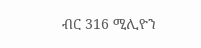ብር 316 ሚሊዮን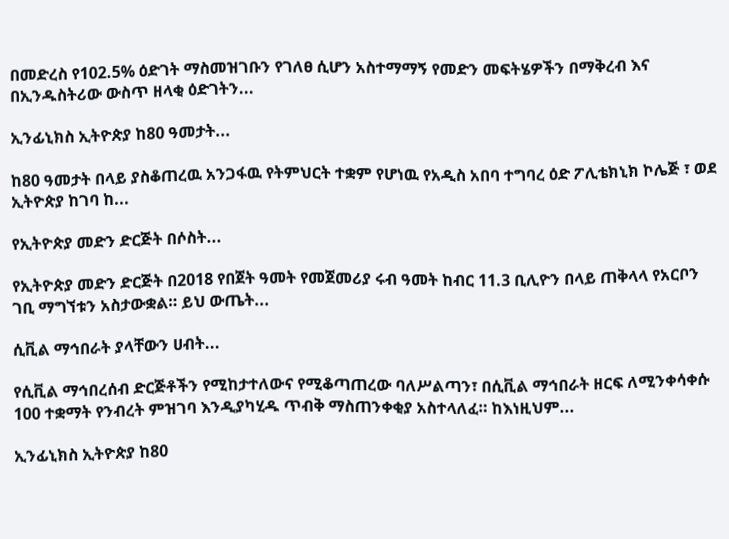በመድረስ የ102.5% ዕድገት ማስመዝገቡን የገለፀ ሲሆን አስተማማኝ የመድን መፍትሄዎችን በማቅረብ እና በኢንዱስትሪው ውስጥ ዘላቂ ዕድገትን...

ኢንፊኒክስ ኢትዮጵያ ከ80 ዓመታት...

ከ80 ዓመታት በላይ ያስቆጠረዉ አንጋፋዉ የትምህርት ተቋም የሆነዉ የአዲስ አበባ ተግባረ ዕድ ፖሊቴክኒክ ኮሌጅ ፣ ወደ ኢትዮጵያ ከገባ ከ...

የኢትዮጵያ መድን ድርጅት በሶስት...

የኢትዮጵያ መድን ድርጅት በ2018 የበጀት ዓመት የመጀመሪያ ሩብ ዓመት ከብር 11.3 ቢሊዮን በላይ ጠቅላላ የአርቦን ገቢ ማግኘቱን አስታውቋል። ይህ ውጤት...

ሲቪል ማኅበራት ያላቸውን ሀብት...

የሲቪል ማኅበረሰብ ድርጅቶችን የሚከታተለውና የሚቆጣጠረው ባለሥልጣን፣ በሲቪል ማኅበራት ዘርፍ ለሚንቀሳቀሱ 100 ተቋማት የንብረት ምዝገባ እንዲያካሂዱ ጥብቅ ማስጠንቀቂያ አስተላለፈ። ከእነዚህም...

ኢንፊኒክስ ኢትዮጵያ ከ80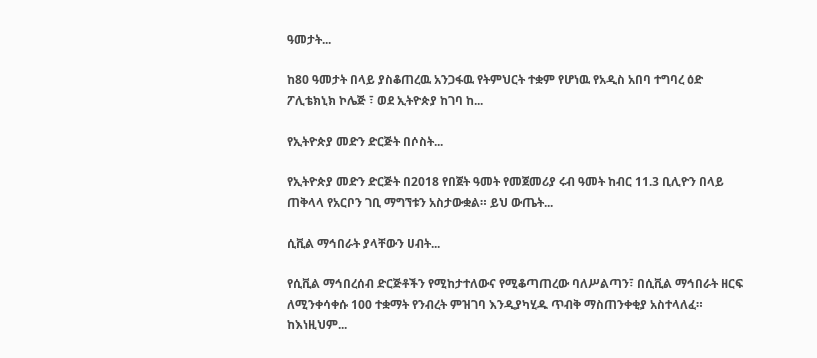ዓመታት...

ከ80 ዓመታት በላይ ያስቆጠረዉ አንጋፋዉ የትምህርት ተቋም የሆነዉ የአዲስ አበባ ተግባረ ዕድ ፖሊቴክኒክ ኮሌጅ ፣ ወደ ኢትዮጵያ ከገባ ከ...

የኢትዮጵያ መድን ድርጅት በሶስት...

የኢትዮጵያ መድን ድርጅት በ2018 የበጀት ዓመት የመጀመሪያ ሩብ ዓመት ከብር 11.3 ቢሊዮን በላይ ጠቅላላ የአርቦን ገቢ ማግኘቱን አስታውቋል። ይህ ውጤት...

ሲቪል ማኅበራት ያላቸውን ሀብት...

የሲቪል ማኅበረሰብ ድርጅቶችን የሚከታተለውና የሚቆጣጠረው ባለሥልጣን፣ በሲቪል ማኅበራት ዘርፍ ለሚንቀሳቀሱ 100 ተቋማት የንብረት ምዝገባ እንዲያካሂዱ ጥብቅ ማስጠንቀቂያ አስተላለፈ። ከእነዚህም...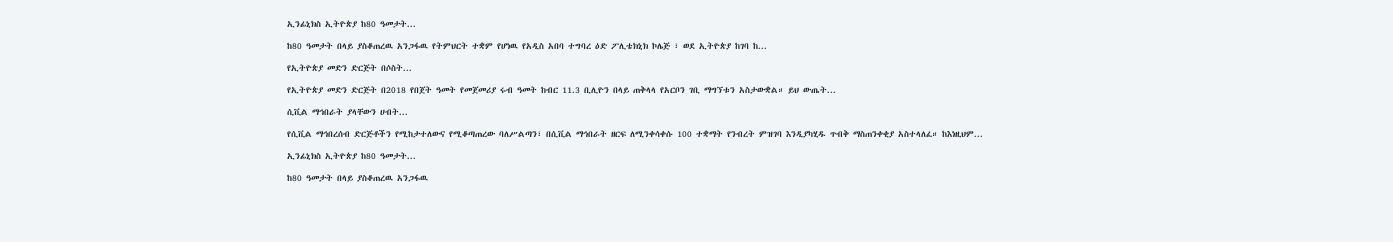ኢንፊኒክስ ኢትዮጵያ ከ80 ዓመታት...

ከ80 ዓመታት በላይ ያስቆጠረዉ አንጋፋዉ የትምህርት ተቋም የሆነዉ የአዲስ አበባ ተግባረ ዕድ ፖሊቴክኒክ ኮሌጅ ፣ ወደ ኢትዮጵያ ከገባ ከ...

የኢትዮጵያ መድን ድርጅት በሶስት...

የኢትዮጵያ መድን ድርጅት በ2018 የበጀት ዓመት የመጀመሪያ ሩብ ዓመት ከብር 11.3 ቢሊዮን በላይ ጠቅላላ የአርቦን ገቢ ማግኘቱን አስታውቋል። ይህ ውጤት...

ሲቪል ማኅበራት ያላቸውን ሀብት...

የሲቪል ማኅበረሰብ ድርጅቶችን የሚከታተለውና የሚቆጣጠረው ባለሥልጣን፣ በሲቪል ማኅበራት ዘርፍ ለሚንቀሳቀሱ 100 ተቋማት የንብረት ምዝገባ እንዲያካሂዱ ጥብቅ ማስጠንቀቂያ አስተላለፈ። ከእነዚህም...

ኢንፊኒክስ ኢትዮጵያ ከ80 ዓመታት...

ከ80 ዓመታት በላይ ያስቆጠረዉ አንጋፋዉ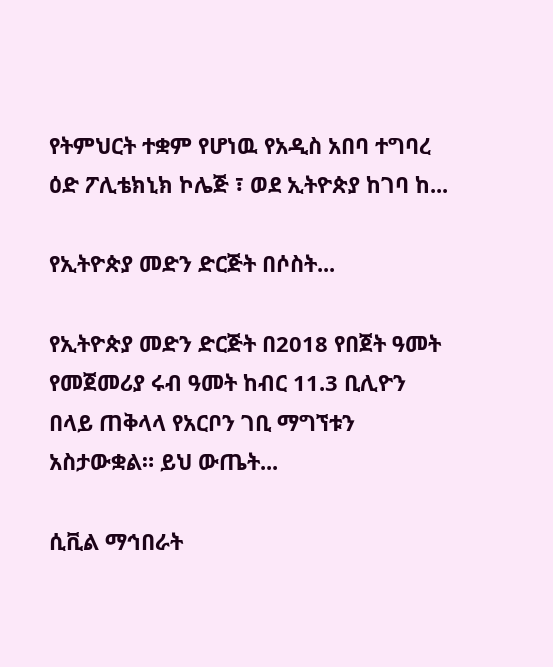የትምህርት ተቋም የሆነዉ የአዲስ አበባ ተግባረ ዕድ ፖሊቴክኒክ ኮሌጅ ፣ ወደ ኢትዮጵያ ከገባ ከ...

የኢትዮጵያ መድን ድርጅት በሶስት...

የኢትዮጵያ መድን ድርጅት በ2018 የበጀት ዓመት የመጀመሪያ ሩብ ዓመት ከብር 11.3 ቢሊዮን በላይ ጠቅላላ የአርቦን ገቢ ማግኘቱን አስታውቋል። ይህ ውጤት...

ሲቪል ማኅበራት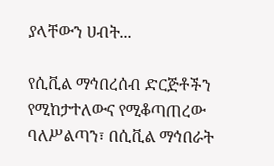ያላቸውን ሀብት...

የሲቪል ማኅበረሰብ ድርጅቶችን የሚከታተለውና የሚቆጣጠረው ባለሥልጣን፣ በሲቪል ማኅበራት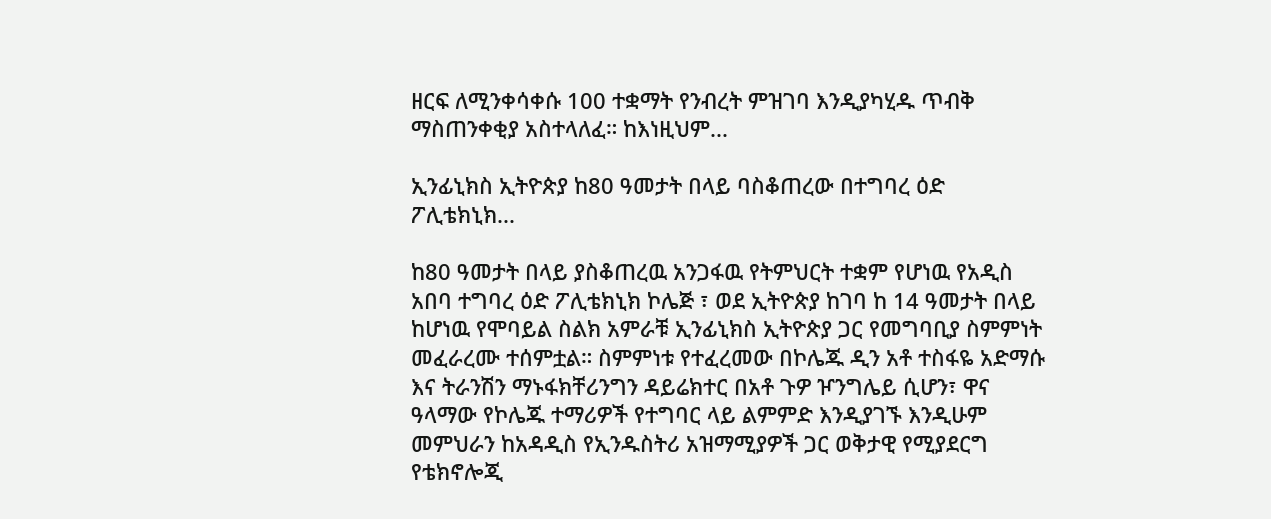ዘርፍ ለሚንቀሳቀሱ 100 ተቋማት የንብረት ምዝገባ እንዲያካሂዱ ጥብቅ ማስጠንቀቂያ አስተላለፈ። ከእነዚህም...

ኢንፊኒክስ ኢትዮጵያ ከ80 ዓመታት በላይ ባስቆጠረው በተግባረ ዕድ ፖሊቴክኒክ...

ከ80 ዓመታት በላይ ያስቆጠረዉ አንጋፋዉ የትምህርት ተቋም የሆነዉ የአዲስ አበባ ተግባረ ዕድ ፖሊቴክኒክ ኮሌጅ ፣ ወደ ኢትዮጵያ ከገባ ከ 14 ዓመታት በላይ ከሆነዉ የሞባይል ስልክ አምራቹ ኢንፊኒክስ ኢትዮጵያ ጋር የመግባቢያ ስምምነት መፈራረሙ ተሰምቷል። ስምምነቱ የተፈረመው በኮሌጁ ዲን አቶ ተስፋዬ አድማሱ እና ትራንሽን ማኑፋክቸሪንግን ዳይሬክተር በአቶ ጉዎ ዦንግሌይ ሲሆን፣ ዋና ዓላማው የኮሌጁ ተማሪዎች የተግባር ላይ ልምምድ እንዲያገኙ እንዲሁም መምህራን ከአዳዲስ የኢንዱስትሪ አዝማሚያዎች ጋር ወቅታዊ የሚያደርግ የቴክኖሎጂ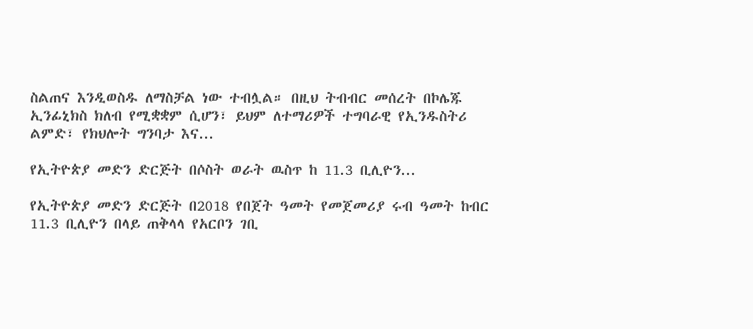ስልጠና እንዲወስዱ ለማስቻል ነው ተብሏል። በዚህ ትብብር መሰረት በኮሌጁ ኢንፊኒክስ ክለብ የሚቋቋም ሲሆን፣ ይህም ለተማሪዎች ተግባራዊ የኢንዱስትሪ ልምድ፣ የክህሎት ግንባታ እና...

የኢትዮጵያ መድን ድርጅት በሶስት ወራት ዉስጥ ከ 11.3 ቢሊዮን...

የኢትዮጵያ መድን ድርጅት በ2018 የበጀት ዓመት የመጀመሪያ ሩብ ዓመት ከብር 11.3 ቢሊዮን በላይ ጠቅላላ የአርቦን ገቢ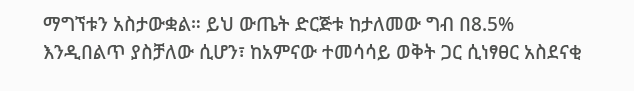ማግኘቱን አስታውቋል። ይህ ውጤት ድርጅቱ ከታለመው ግብ በ8.5% እንዲበልጥ ያስቻለው ሲሆን፣ ከአምናው ተመሳሳይ ወቅት ጋር ሲነፃፀር አስደናቂ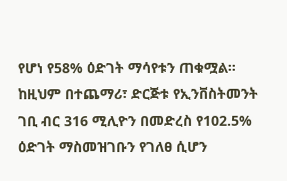የሆነ የ58% ዕድገት ማሳየቱን ጠቁሟል። ከዚህም በተጨማሪ፣ ድርጅቱ የኢንቨስትመንት ገቢ ብር 316 ሚሊዮን በመድረስ የ102.5% ዕድገት ማስመዝገቡን የገለፀ ሲሆን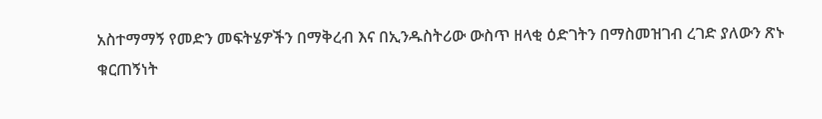አስተማማኝ የመድን መፍትሄዎችን በማቅረብ እና በኢንዱስትሪው ውስጥ ዘላቂ ዕድገትን በማስመዝገብ ረገድ ያለውን ጽኑ ቁርጠኝነት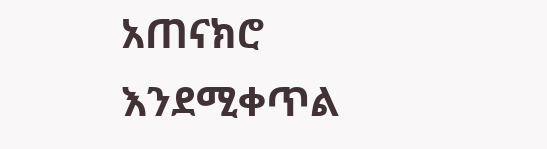አጠናክሮ እንደሚቀጥል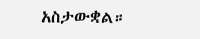አስታውቋል።